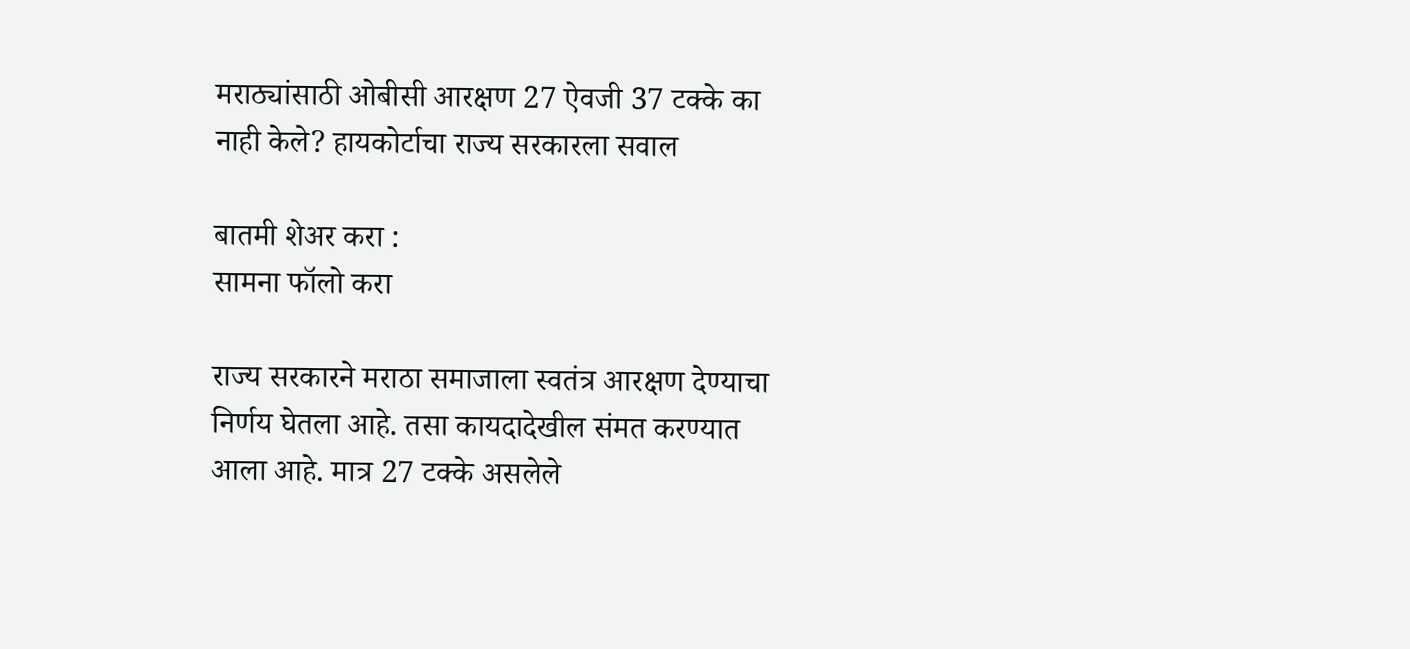मराठ्यांसाठी ओबीसी आरक्षण 27 ऐवजी 37 टक्के का नाही केले? हायकोर्टाचा राज्य सरकारला सवाल

बातमी शेअर करा :
सामना फॉलो करा

राज्य सरकारने मराठा समाजाला स्वतंत्र आरक्षण देण्याचा निर्णय घेतला आहे. तसा कायदादेखील संमत करण्यात आला आहे. मात्र 27 टक्के असलेले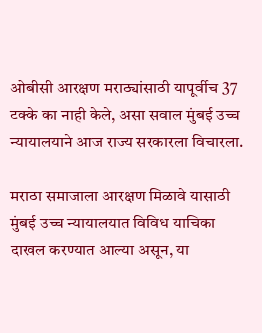ओबीसी आरक्षण मराठ्यांसाठी यापूर्वीच 37 टक्के का नाही केले, असा सवाल मुंबई उच्च न्यायालयाने आज राज्य सरकारला विचारला.

मराठा समाजाला आरक्षण मिळावे यासाठी मुंबई उच्च न्यायालयात विविध याचिका दाखल करण्यात आल्या असून, या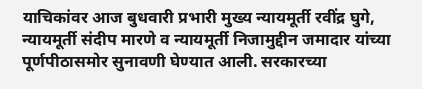याचिकांवर आज बुधवारी प्रभारी मुख्य न्यायमूर्ती रवींद्र घुगे, न्यायमूर्ती संदीप मारणे व न्यायमूर्ती निजामुद्दीन जमादार यांच्या पूर्णपीठासमोर सुनावणी घेण्यात आली. सरकारच्या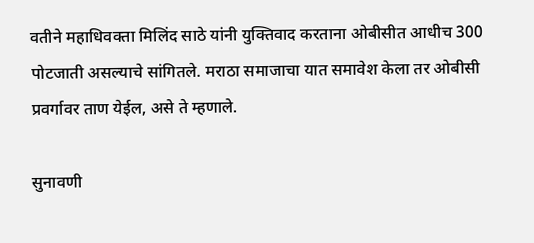वतीने महाधिवक्ता मिलिंद साठे यांनी युक्तिवाद करताना ओबीसीत आधीच 300 पोटजाती असल्याचे सांगितले. मराठा समाजाचा यात समावेश केला तर ओबीसी प्रवर्गावर ताण येईल, असे ते म्हणाले.

सुनावणी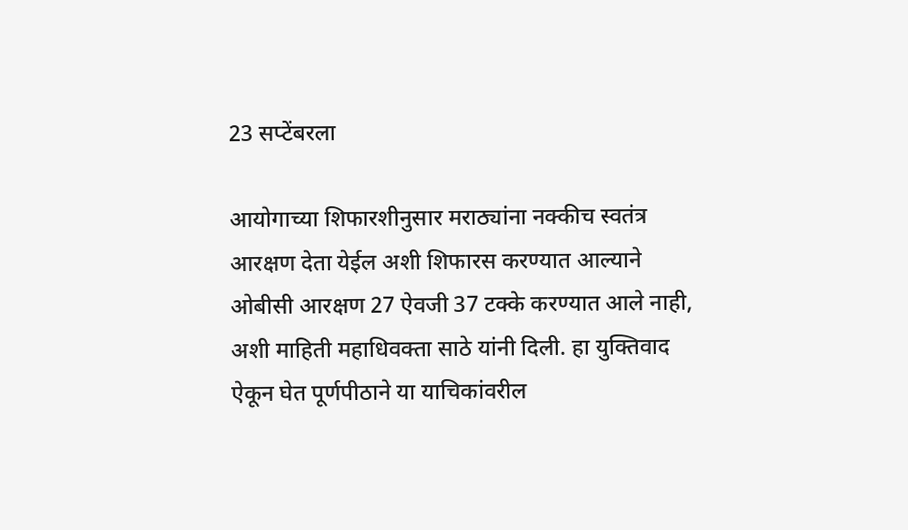23 सप्टेंबरला

आयोगाच्या शिफारशीनुसार मराठ्यांना नक्कीच स्वतंत्र आरक्षण देता येईल अशी शिफारस करण्यात आल्याने ओबीसी आरक्षण 27 ऐवजी 37 टक्के करण्यात आले नाही, अशी माहिती महाधिवक्ता साठे यांनी दिली. हा युक्तिवाद ऐकून घेत पूर्णपीठाने या याचिकांवरील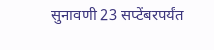सुनावणी 23 सप्टेंबरपर्यंत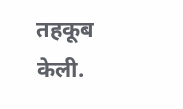तहकूब केली.